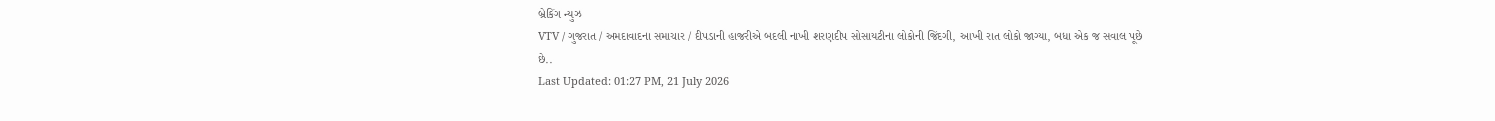બ્રેકિંગ ન્યુઝ
VTV / ગુજરાત / અમદાવાદના સમાચાર / દીપડાની હાજરીએ બદલી નાખી શરણદીપ સોસાયટીના લોકોની જિંદગી, આખી રાત લોકો જાગ્યા, બધા એક જ સવાલ પૂછે છે..
Last Updated: 01:27 PM, 21 July 2026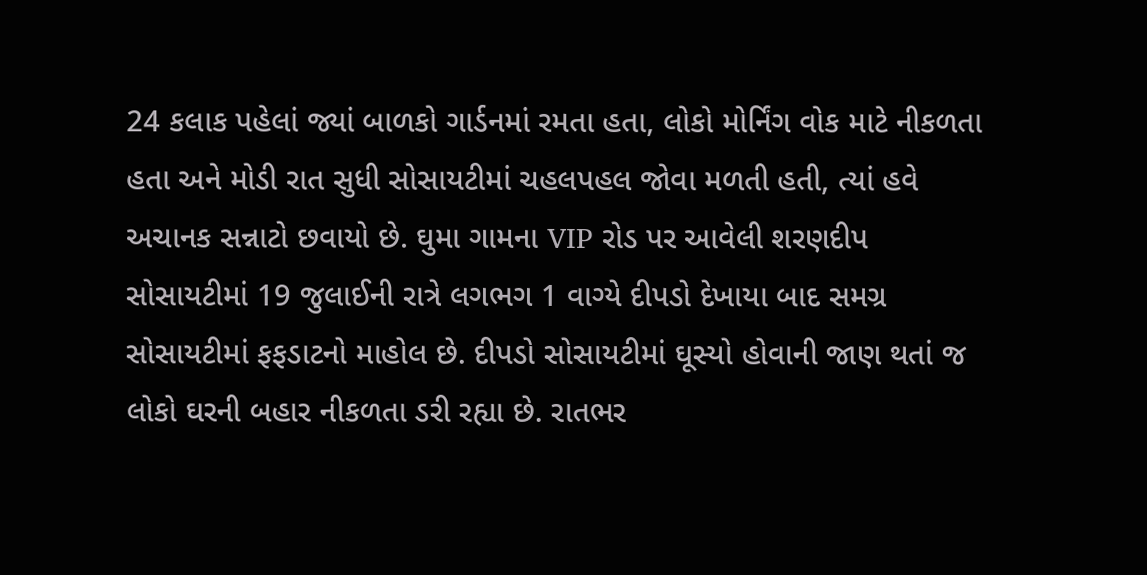24 કલાક પહેલાં જ્યાં બાળકો ગાર્ડનમાં રમતા હતા, લોકો મોર્નિંગ વોક માટે નીકળતા હતા અને મોડી રાત સુધી સોસાયટીમાં ચહલપહલ જોવા મળતી હતી, ત્યાં હવે અચાનક સન્નાટો છવાયો છે. ઘુમા ગામના VIP રોડ પર આવેલી શરણદીપ સોસાયટીમાં 19 જુલાઈની રાત્રે લગભગ 1 વાગ્યે દીપડો દેખાયા બાદ સમગ્ર સોસાયટીમાં ફફડાટનો માહોલ છે. દીપડો સોસાયટીમાં ઘૂસ્યો હોવાની જાણ થતાં જ લોકો ઘરની બહાર નીકળતા ડરી રહ્યા છે. રાતભર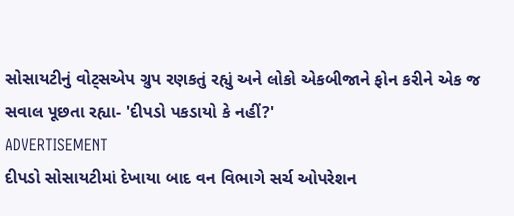સોસાયટીનું વોટ્સએપ ગ્રુપ રણકતું રહ્યું અને લોકો એકબીજાને ફોન કરીને એક જ સવાલ પૂછતા રહ્યા- 'દીપડો પકડાયો કે નહીં?'
ADVERTISEMENT
દીપડો સોસાયટીમાં દેખાયા બાદ વન વિભાગે સર્ચ ઓપરેશન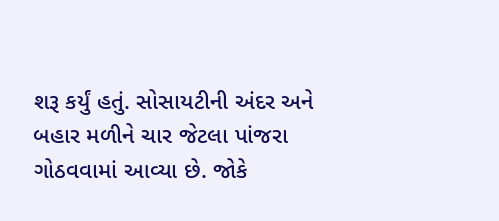શરૂ કર્યું હતું. સોસાયટીની અંદર અને બહાર મળીને ચાર જેટલા પાંજરા ગોઠવવામાં આવ્યા છે. જોકે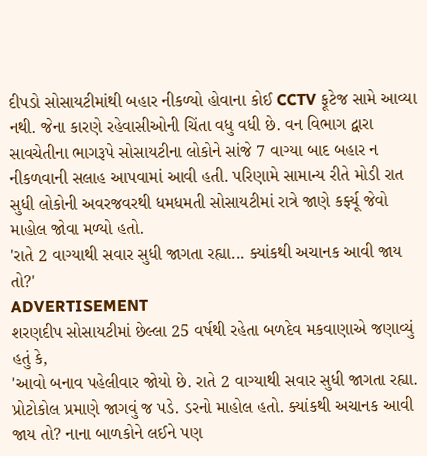દીપડો સોસાયટીમાંથી બહાર નીકળ્યો હોવાના કોઈ CCTV ફૂટેજ સામે આવ્યા નથી. જેના કારણે રહેવાસીઓની ચિંતા વધુ વધી છે. વન વિભાગ દ્વારા સાવચેતીના ભાગરૂપે સોસાયટીના લોકોને સાંજે 7 વાગ્યા બાદ બહાર ન નીકળવાની સલાહ આપવામાં આવી હતી. પરિણામે સામાન્ય રીતે મોડી રાત સુધી લોકોની અવરજવરથી ધમધમતી સોસાયટીમાં રાત્રે જાણે કર્ફ્યૂ જેવો માહોલ જોવા મળ્યો હતો.
'રાતે 2 વાગ્યાથી સવાર સુધી જાગતા રહ્યા... ક્યાંકથી અચાનક આવી જાય તો?'
ADVERTISEMENT
શરણદીપ સોસાયટીમાં છેલ્લા 25 વર્ષથી રહેતા બળદેવ મકવાણાએ જણાવ્યું હતું કે,
'આવો બનાવ પહેલીવાર જોયો છે. રાતે 2 વાગ્યાથી સવાર સુધી જાગતા રહ્યા. પ્રોટોકોલ પ્રમાણે જાગવું જ પડે. ડરનો માહોલ હતો. ક્યાંકથી અચાનક આવી જાય તો? નાના બાળકોને લઈને પણ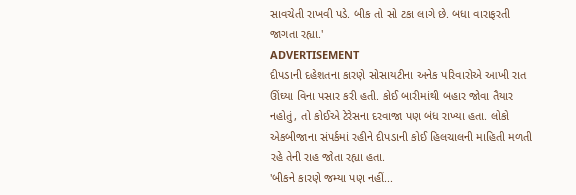સાવચેતી રાખવી પડે. બીક તો સો ટકા લાગે છે. બધા વારાફરતી જાગતા રહ્યા.'
ADVERTISEMENT
દીપડાની દહેશતના કારણે સોસાયટીના અનેક પરિવારોએ આખી રાત ઊંઘ્યા વિના પસાર કરી હતી. કોઈ બારીમાંથી બહાર જોવા તૈયાર નહોતું, તો કોઈએ ટેરેસના દરવાજા પણ બંધ રાખ્યા હતા. લોકો એકબીજાના સંપર્કમાં રહીને દીપડાની કોઈ હિલચાલની માહિતી મળતી રહે તેની રાહ જોતા રહ્યા હતા.
'બીકને કારણે જમ્યા પણ નહીં...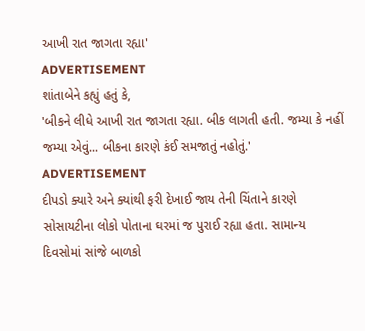આખી રાત જાગતા રહ્યા'
ADVERTISEMENT
શાંતાબેને કહ્યું હતું કે,
'બીકને લીધે આખી રાત જાગતા રહ્યા. બીક લાગતી હતી. જમ્યા કે નહીં જમ્યા એવું... બીકના કારણે કંઈ સમજાતું નહોતું.'
ADVERTISEMENT
દીપડો ક્યારે અને ક્યાંથી ફરી દેખાઈ જાય તેની ચિંતાને કારણે સોસાયટીના લોકો પોતાના ઘરમાં જ પુરાઈ રહ્યા હતા. સામાન્ય દિવસોમાં સાંજે બાળકો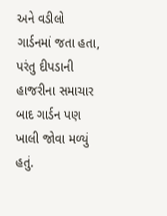અને વડીલો ગાર્ડનમાં જતા હતા, પરંતુ દીપડાની હાજરીના સમાચાર બાદ ગાર્ડન પણ ખાલી જોવા મળ્યું હતું.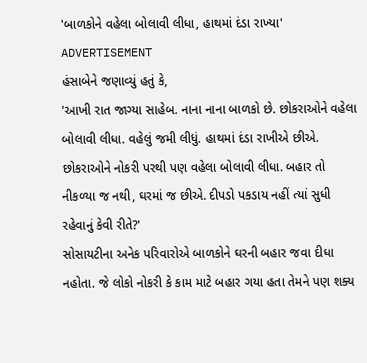'બાળકોને વહેલા બોલાવી લીધા, હાથમાં દંડા રાખ્યા'
ADVERTISEMENT
હંસાબેને જણાવ્યું હતું કે,
'આખી રાત જાગ્યા સાહેબ. નાના નાના બાળકો છે. છોકરાઓને વહેલા બોલાવી લીધા. વહેલું જમી લીધું. હાથમાં દંડા રાખીએ છીએ. છોકરાઓને નોકરી પરથી પણ વહેલા બોલાવી લીધા. બહાર તો નીકળ્યા જ નથી, ઘરમાં જ છીએ. દીપડો પકડાય નહીં ત્યાં સુધી રહેવાનું કેવી રીતે?'
સોસાયટીના અનેક પરિવારોએ બાળકોને ઘરની બહાર જવા દીધા નહોતા. જે લોકો નોકરી કે કામ માટે બહાર ગયા હતા તેમને પણ શક્ય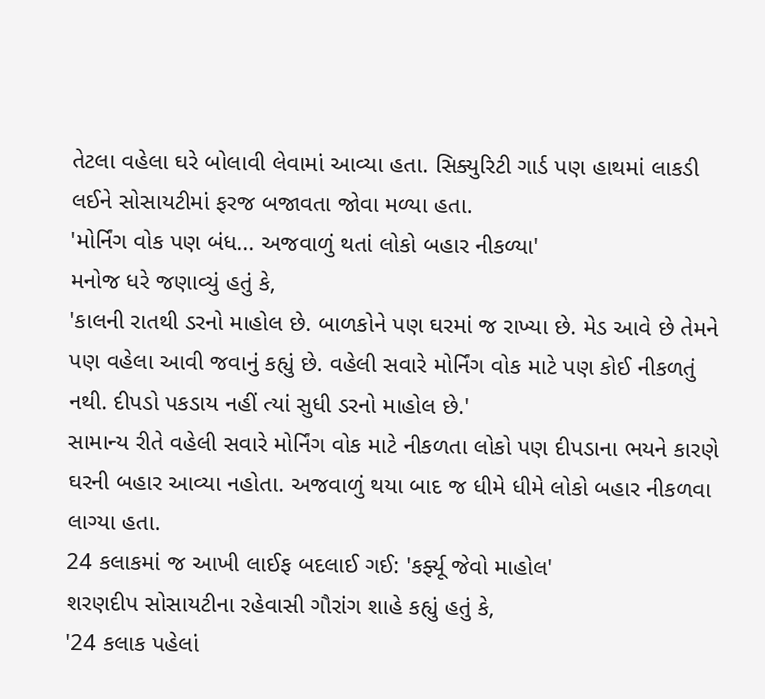તેટલા વહેલા ઘરે બોલાવી લેવામાં આવ્યા હતા. સિક્યુરિટી ગાર્ડ પણ હાથમાં લાકડી લઈને સોસાયટીમાં ફરજ બજાવતા જોવા મળ્યા હતા.
'મોર્નિંગ વોક પણ બંધ... અજવાળું થતાં લોકો બહાર નીકળ્યા'
મનોજ ધરે જણાવ્યું હતું કે,
'કાલની રાતથી ડરનો માહોલ છે. બાળકોને પણ ઘરમાં જ રાખ્યા છે. મેડ આવે છે તેમને પણ વહેલા આવી જવાનું કહ્યું છે. વહેલી સવારે મોર્નિંગ વોક માટે પણ કોઈ નીકળતું નથી. દીપડો પકડાય નહીં ત્યાં સુધી ડરનો માહોલ છે.'
સામાન્ય રીતે વહેલી સવારે મોર્નિંગ વોક માટે નીકળતા લોકો પણ દીપડાના ભયને કારણે ઘરની બહાર આવ્યા નહોતા. અજવાળું થયા બાદ જ ધીમે ધીમે લોકો બહાર નીકળવા લાગ્યા હતા.
24 કલાકમાં જ આખી લાઈફ બદલાઈ ગઈ: 'કર્ફ્યૂ જેવો માહોલ'
શરણદીપ સોસાયટીના રહેવાસી ગૌરાંગ શાહે કહ્યું હતું કે,
'24 કલાક પહેલાં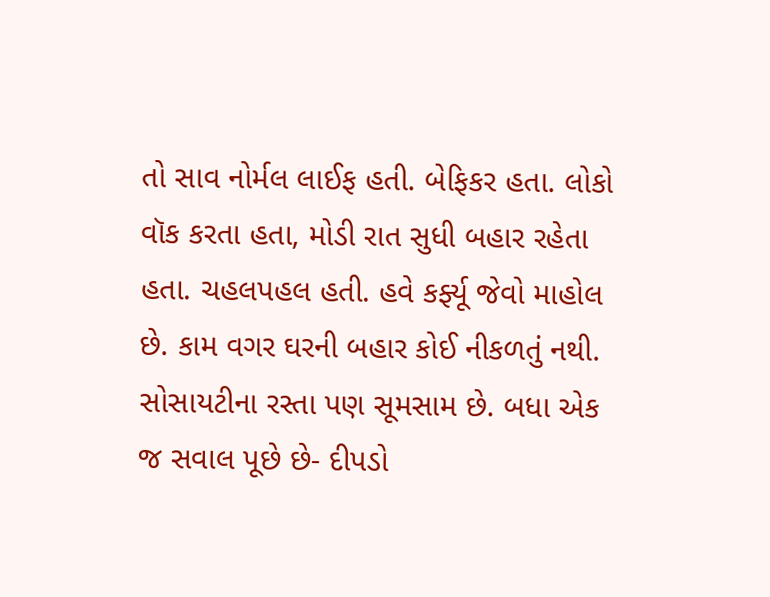તો સાવ નોર્મલ લાઈફ હતી. બેફિકર હતા. લોકો વૉક કરતા હતા, મોડી રાત સુધી બહાર રહેતા હતા. ચહલપહલ હતી. હવે કર્ફ્યૂ જેવો માહોલ છે. કામ વગર ઘરની બહાર કોઈ નીકળતું નથી. સોસાયટીના રસ્તા પણ સૂમસામ છે. બધા એક જ સવાલ પૂછે છે- દીપડો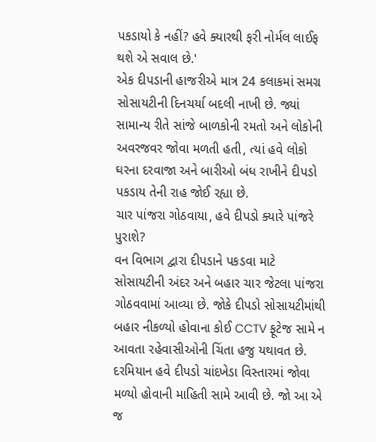પકડાયો કે નહીં? હવે ક્યારથી ફરી નોર્મલ લાઈફ થશે એ સવાલ છે.'
એક દીપડાની હાજરીએ માત્ર 24 કલાકમાં સમગ્ર સોસાયટીની દિનચર્યા બદલી નાખી છે. જ્યાં સામાન્ય રીતે સાંજે બાળકોની રમતો અને લોકોની અવરજવર જોવા મળતી હતી, ત્યાં હવે લોકો ઘરના દરવાજા અને બારીઓ બંધ રાખીને દીપડો પકડાય તેની રાહ જોઈ રહ્યા છે.
ચાર પાંજરા ગોઠવાયા, હવે દીપડો ક્યારે પાંજરે પુરાશે?
વન વિભાગ દ્વારા દીપડાને પકડવા માટે સોસાયટીની અંદર અને બહાર ચાર જેટલા પાંજરા ગોઠવવામાં આવ્યા છે. જોકે દીપડો સોસાયટીમાંથી બહાર નીકળ્યો હોવાના કોઈ CCTV ફૂટેજ સામે ન આવતા રહેવાસીઓની ચિંતા હજુ યથાવત છે.
દરમિયાન હવે દીપડો ચાંદખેડા વિસ્તારમાં જોવા મળ્યો હોવાની માહિતી સામે આવી છે. જો આ એ જ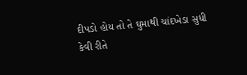દીપડો હોય તો તે ઘુમાથી ચાંદખેડા સુધી કેવી રીતે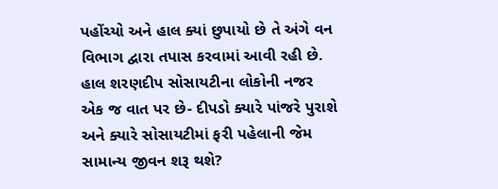પહોંચ્યો અને હાલ ક્યાં છુપાયો છે તે અંગે વન વિભાગ દ્વારા તપાસ કરવામાં આવી રહી છે.
હાલ શરણદીપ સોસાયટીના લોકોની નજર એક જ વાત પર છે- દીપડો ક્યારે પાંજરે પુરાશે અને ક્યારે સોસાયટીમાં ફરી પહેલાની જેમ સામાન્ય જીવન શરૂ થશે?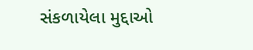સંકળાયેલા મુદ્દાઓ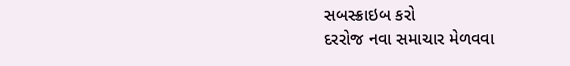સબસ્ક્રાઇબ કરો
દરરોજ નવા સમાચાર મેળવવા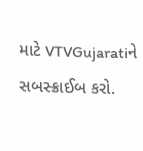માટે VTVGujaratiને સબસ્ક્રાઈબ કરો.